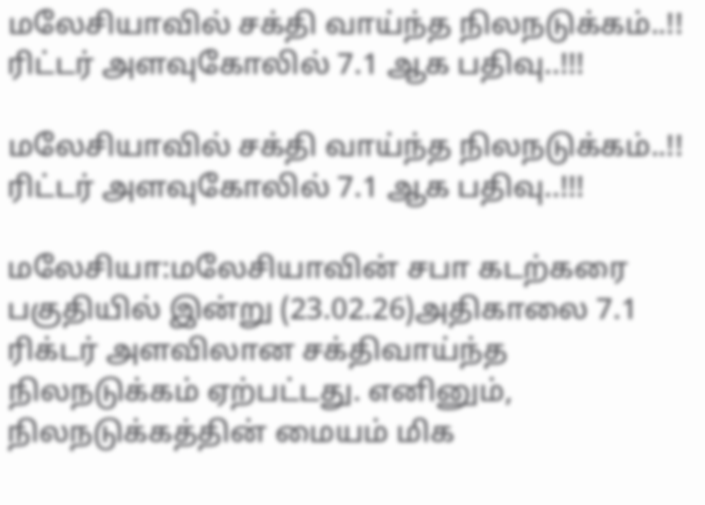மலேசியாவில் சக்தி வாய்ந்த நிலநடுக்கம்..!! ரிட்டர் அளவுகோலில் 7.1 ஆக பதிவு..!!!

மலேசியாவில் சக்தி வாய்ந்த நிலநடுக்கம்..!! ரிட்டர் அளவுகோலில் 7.1 ஆக பதிவு..!!!

மலேசியா:மலேசியாவின் சபா கடற்கரை பகுதியில் இன்று (23.02.26)அதிகாலை 7.1 ரிக்டர் அளவிலான சக்திவாய்ந்த நிலநடுக்கம் ஏற்பட்டது. எனினும், நிலநடுக்கத்தின் மையம் மிக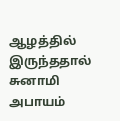ஆழத்தில் இருந்ததால் சுனாமி அபாயம்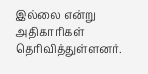இல்லை என்று அதிகாரிகள் தெரிவித்துள்ளனர்.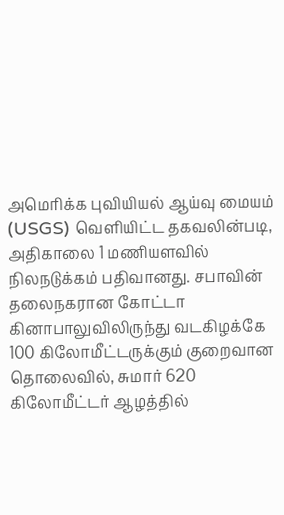அமெரிக்க புவியியல் ஆய்வு மையம் (USGS) வெளியிட்ட தகவலின்படி, அதிகாலை 1 மணியளவில் நிலநடுக்கம் பதிவானது. சபாவின் தலைநகரான கோட்டா கினாபாலுவிலிருந்து வடகிழக்கே 100 கிலோமீட்டருக்கும் குறைவான தொலைவில், சுமார் 620 கிலோமீட்டர் ஆழத்தில்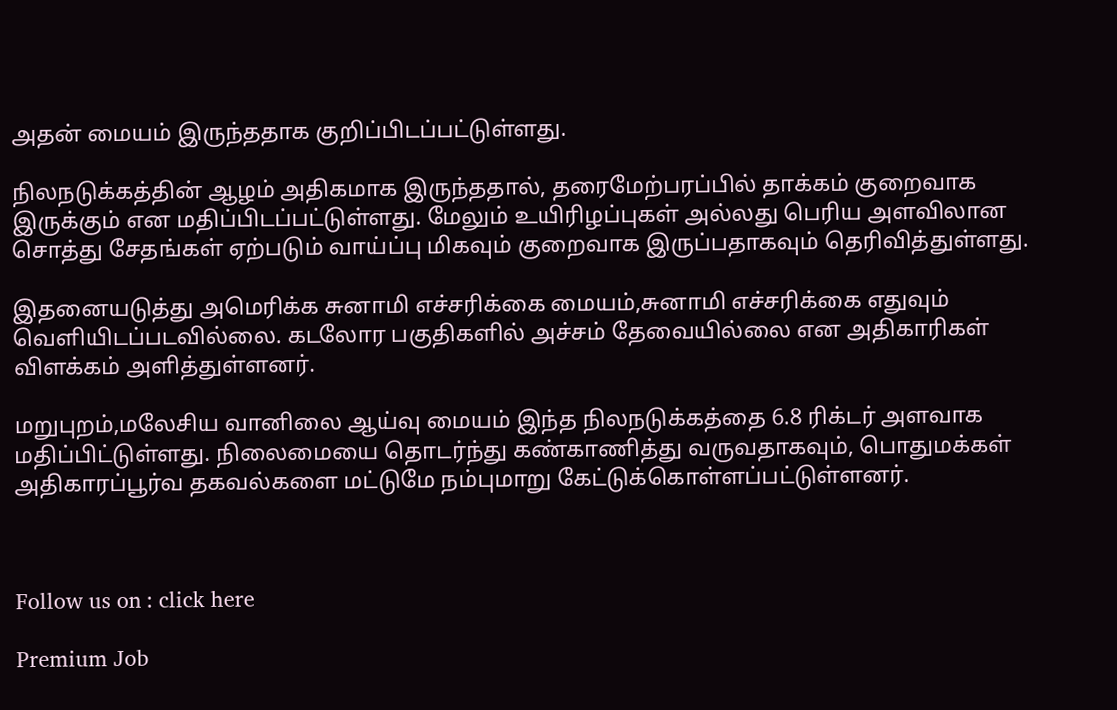அதன் மையம் இருந்ததாக குறிப்பிடப்பட்டுள்ளது.

நிலநடுக்கத்தின் ஆழம் அதிகமாக இருந்ததால், தரைமேற்பரப்பில் தாக்கம் குறைவாக இருக்கும் என மதிப்பிடப்பட்டுள்ளது. மேலும் உயிரிழப்புகள் அல்லது பெரிய அளவிலான சொத்து சேதங்கள் ஏற்படும் வாய்ப்பு மிகவும் குறைவாக இருப்பதாகவும் தெரிவித்துள்ளது.

இதனையடுத்து அமெரிக்க சுனாமி எச்சரிக்கை மையம்,சுனாமி எச்சரிக்கை எதுவும் வெளியிடப்படவில்லை. கடலோர பகுதிகளில் அச்சம் தேவையில்லை என அதிகாரிகள் விளக்கம் அளித்துள்ளனர்.

மறுபுறம்,மலேசிய வானிலை ஆய்வு மையம் இந்த நிலநடுக்கத்தை 6.8 ரிக்டர் அளவாக மதிப்பிட்டுள்ளது. நிலைமையை தொடர்ந்து கண்காணித்து வருவதாகவும், பொதுமக்கள் அதிகாரப்பூர்வ தகவல்களை மட்டுமே நம்புமாறு கேட்டுக்கொள்ளப்பட்டுள்ளனர்.



Follow us on : click here

Premium Job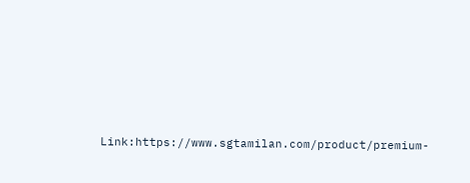Link:https://www.sgtamilan.com/product/premium-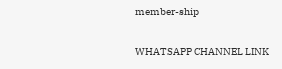member-ship

WHATSAPP CHANNEL LINK